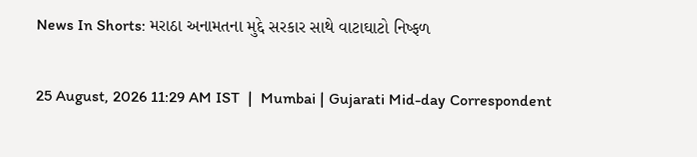News In Shorts: મરાઠા અનામતના મુદ્દે સરકાર સાથે વાટાઘાટો નિષ્ફળ

25 August, 2026 11:29 AM IST  |  Mumbai | Gujarati Mid-day Correspondent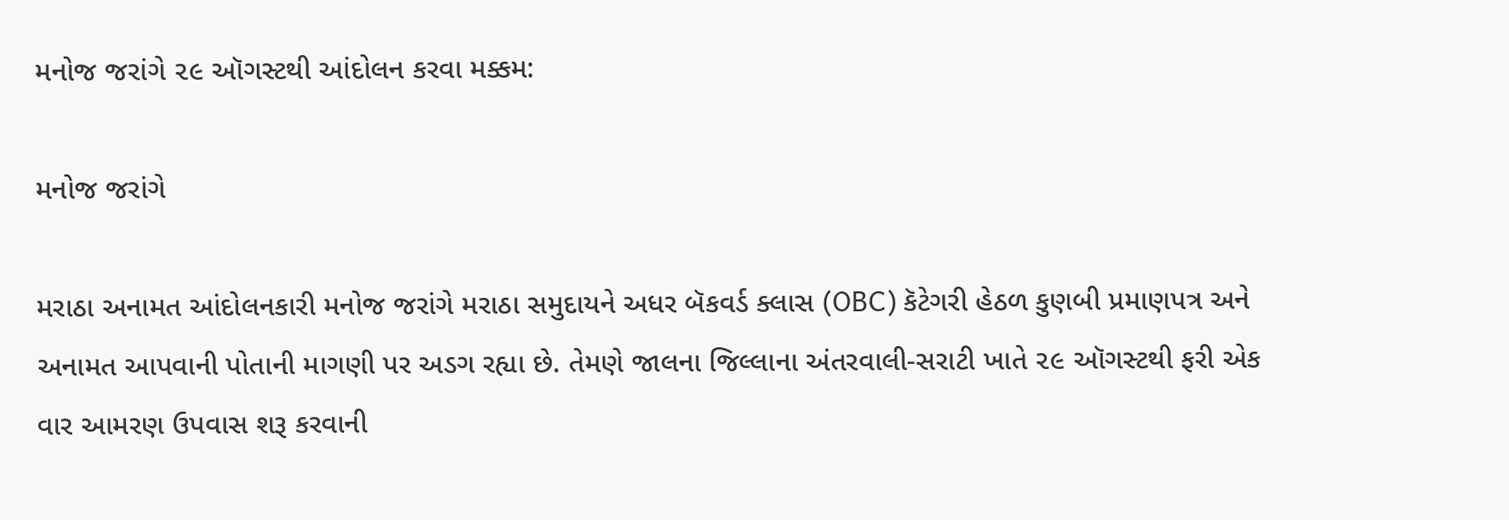મનોજ જરાંગે ૨૯ ઑગસ્ટથી આંદોલન કરવા મક્કમ:

મનોજ જરાંગે

મરાઠા અનામત આંદોલનકારી મનોજ જરાંગે મરાઠા સમુદાયને અધર બૅકવર્ડ ક્લાસ (OBC) કૅટેગરી હેઠળ કુણબી પ્રમાણપત્ર અને અનામત આપવાની પોતાની માગણી પર અડગ રહ્યા છે. તેમણે જાલના જિલ્લાના અંતરવાલી-સરાટી ખાતે ૨૯ ઑગસ્ટથી ફરી એક વાર આમરણ ઉપવાસ શરૂ કરવાની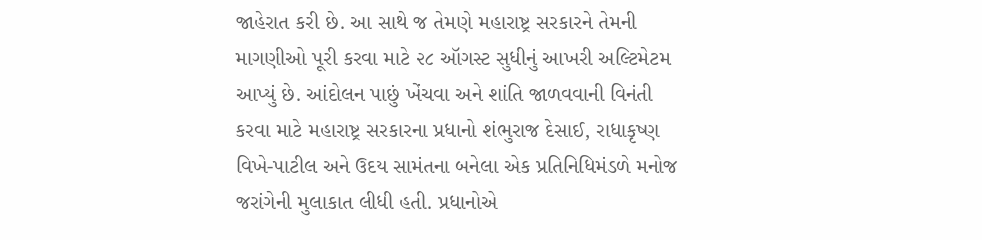જાહેરાત કરી છે. આ સાથે જ તેમણે મહારાષ્ટ્ર સરકારને તેમની માગણીઓ પૂરી કરવા માટે ૨૮ ઑગસ્ટ સુધીનું આખરી અલ્ટિમેટમ આપ્યું છે. આંદોલન પાછું ખેંચવા અને શાંતિ જાળવવાની વિનંતી કરવા માટે મહારાષ્ટ્ર સરકારના પ્રધાનો શંભુરાજ દેસાઈ, રાધાકૃષ્ણ વિખે-પાટીલ અને ઉદય સામંતના બનેલા એક પ્રતિનિધિમંડળે મનોજ જરાંગેની મુલાકાત લીધી હતી. પ્રધાનોએ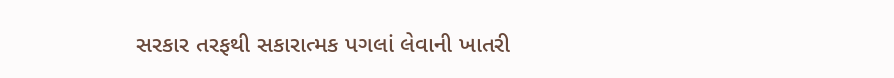સરકાર તરફથી સકારાત્મક પગલાં લેવાની ખાતરી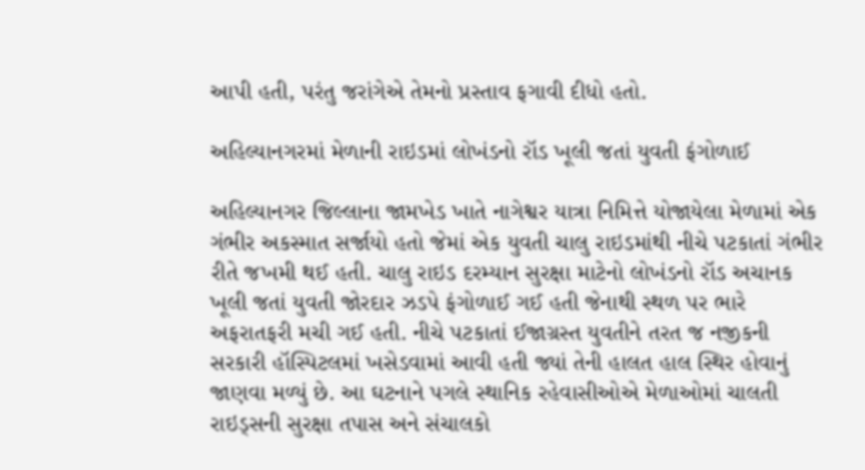આપી હતી, પરંતુ જરાંગેએ તેમનો પ્રસ્તાવ ફગાવી દીધો હતો.

અહિલ્યાનગરમાં મેળાની રાઇડમાં લોખંડનો રૉડ ખૂલી જતાં યુવતી ફંગોળાઈ

અહિલ્યાનગર જિલ્લાના જામખેડ ખાતે નાગેશ્વર યાત્રા નિમિત્તે યોજાયેલા મેળામાં એક ગંભીર અકસ્માત સર્જાયો હતો જેમાં એક યુવતી ચાલુ રાઇડમાંથી નીચે પટકાતાં ગંભીર રીતે જખમી થઈ હતી. ચાલુ રાઇડ દરમ્યાન સુરક્ષા માટેનો લોખંડનો રૉડ અચાનક ખૂલી જતાં યુવતી જોરદાર ઝડપે ફંગોળાઈ ગઈ હતી જેનાથી સ્થળ પર ભારે અફરાતફરી મચી ગઈ હતી. નીચે પટકાતાં ઈજાગ્રસ્ત યુવતીને તરત જ નજીકની સરકારી હૉસ્પિટલમાં ખસેડવામાં આવી હતી જ્યાં તેની હાલત હાલ સ્થિર હોવાનું જાણવા મળ્યું છે. આ ઘટનાને પગલે સ્થાનિક રહેવાસીઓએ મેળાઓમાં ચાલતી રાઇડ્સની સુરક્ષા તપાસ અને સંચાલકો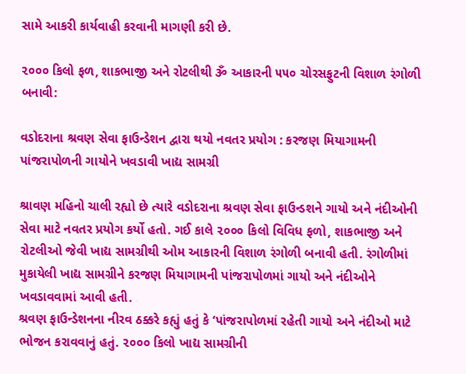સામે આકરી કાર્યવાહી કરવાની માગણી કરી છે.

૨૦૦૦ કિલો ફળ, શાકભાજી અને રોટલીથી ૐ આકારની ૫૫૦ ચોરસફુટની વિશાળ રંગોળી બનાવી:

વડોદરાના શ્રવણ સેવા ફાઉન્ડેશન દ્વારા થયો નવતર પ્રયોગ : કરજણ મિયાગામની પાંજરાપોળની ગાયોને ખવડાવી ખાદ્ય સામગ્રી

શ્રાવણ મહિનો ચાલી રહ્યો છે ત્યારે વડોદરાના શ્રવણ સેવા ફાઉન્ડશને ગાયો અને નંદીઓની સેવા માટે નવતર પ્રયોગ કર્યો હતો. ગઈ કાલે ૨૦૦૦ કિલો વિવિધ ફળો, શાકભાજી અને રોટલીઓ જેવી ખાદ્ય સામગ્રીથી ઓમ આકારની વિશાળ રંગોળી બનાવી હતી. રંગોળીમાં મુકાયેલી ખાદ્ય સામગ્રીને કરજણ મિયાગામની પાંજરાપોળમાં ગાયો અને નંદીઓને ખવડાવવામાં આવી હતી.
શ્રવણ ફાઉન્ડેશનના નીરવ ઠક્કરે કહ્યું હતું કે ‘પાંજરાપોળમાં રહેતી ગાયો અને નંદીઓ માટે ભોજન કરાવવાનું હતું. ૨૦૦૦ કિલો ખાદ્ય સામગ્રીની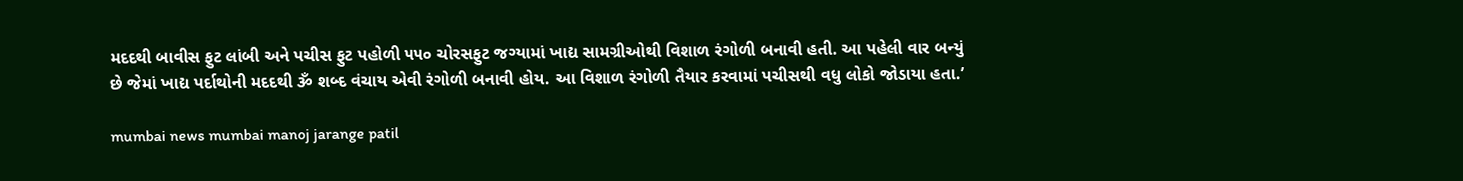મદદથી બાવીસ ફુટ લાંબી અને પચીસ ફુટ પહોળી ૫૫૦ ચોરસફુટ જગ્યામાં ખાદ્ય સામગ્રીઓથી વિશાળ રંગોળી બનાવી હતી. આ પહેલી વાર બન્યું છે જેમાં ખાદ્ય પર્દાથોની મદદથી ૐ શબ્દ વંચાય એવી રંગોળી બનાવી હોય. આ વિશાળ રંગોળી તૈયાર કરવામાં પચીસથી વધુ લોકો જોડાયા હતા.’

mumbai news mumbai manoj jarange patil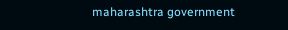maharashtra government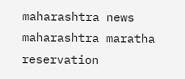maharashtra news maharashtra maratha reservation